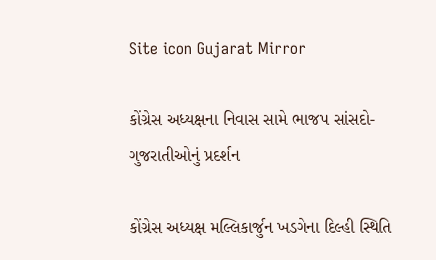Site icon Gujarat Mirror

કોંગ્રેસ અધ્યક્ષના નિવાસ સામે ભાજપ સાંસદો-ગુજરાતીઓનું પ્રદર્શન

કોંગ્રેસ અધ્યક્ષ મલ્લિકાર્જુન ખડગેના દિલ્હી સ્થિતિ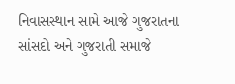નિવાસસ્થાન સામે આજે ગુજરાતના સાંસદો અને ગુજરાતી સમાજે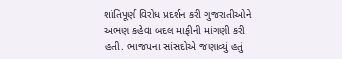શાંતિપૂર્ણ વિરોધ પ્રદર્શન કરી ગુજરાતીઓને અભણ કહેવા બદલ માફીની માંગણી કરી હતી. ભાજપના સાંસદોએ જણાવ્યું હતું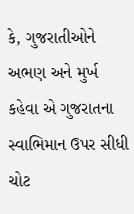કે, ગુજરાતીઓને અભણ અને મુર્ખ કહેવા એ ગુજરાતના સ્વાભિમાન ઉપર સીધી ચોટ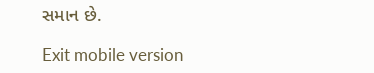સમાન છે.

Exit mobile version